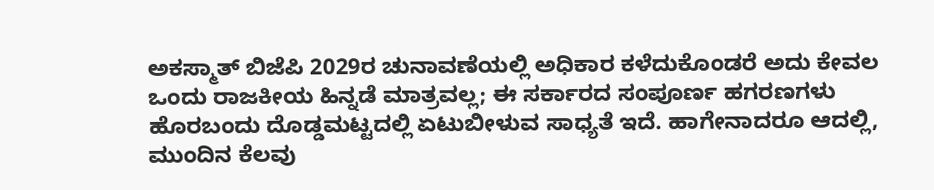ಅಕಸ್ಮಾತ್ ಬಿಜೆಪಿ 2029ರ ಚುನಾವಣೆಯಲ್ಲಿ ಅಧಿಕಾರ ಕಳೆದುಕೊಂಡರೆ ಅದು ಕೇವಲ ಒಂದು ರಾಜಕೀಯ ಹಿನ್ನಡೆ ಮಾತ್ರವಲ್ಲ; ಈ ಸರ್ಕಾರದ ಸಂಪೂರ್ಣ ಹಗರಣಗಳು ಹೊರಬಂದು ದೊಡ್ಡಮಟ್ಟದಲ್ಲಿ ಏಟುಬೀಳುವ ಸಾಧ್ಯತೆ ಇದೆ. ಹಾಗೇನಾದರೂ ಆದಲ್ಲಿ, ಮುಂದಿನ ಕೆಲವು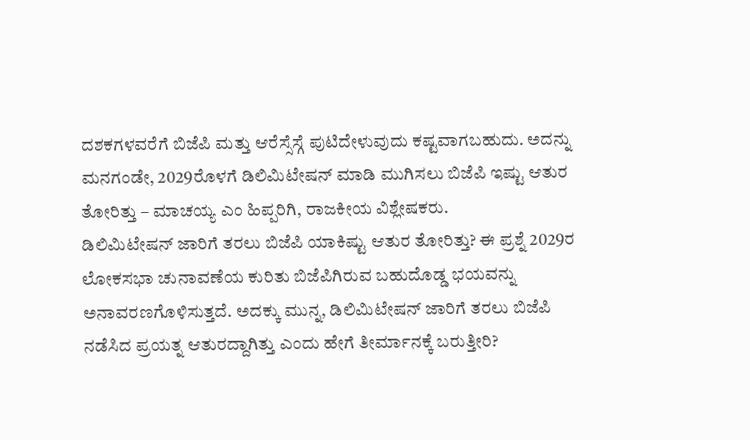ದಶಕಗಳವರೆಗೆ ಬಿಜೆಪಿ ಮತ್ತು ಆರೆಸ್ಸೆಸ್ಗೆ ಪುಟಿದೇಳುವುದು ಕಷ್ಟವಾಗಬಹುದು. ಅದನ್ನು ಮನಗಂಡೇ, 2029ರೊಳಗೆ ಡಿಲಿಮಿಟೇಷನ್ ಮಾಡಿ ಮುಗಿಸಲು ಬಿಜೆಪಿ ಇಷ್ಟು ಆತುರ ತೋರಿತ್ತು – ಮಾಚಯ್ಯ ಎಂ ಹಿಪ್ಪರಿಗಿ, ರಾಜಕೀಯ ವಿಶ್ಲೇಷಕರು.
ಡಿಲಿಮಿಟೇಷನ್ ಜಾರಿಗೆ ತರಲು ಬಿಜೆಪಿ ಯಾಕಿಷ್ಟು ಆತುರ ತೋರಿತ್ತು? ಈ ಪ್ರಶ್ನೆ 2029ರ ಲೋಕಸಭಾ ಚುನಾವಣೆಯ ಕುರಿತು ಬಿಜೆಪಿಗಿರುವ ಬಹುದೊಡ್ಡ ಭಯವನ್ನು ಅನಾವರಣಗೊಳಿಸುತ್ತದೆ. ಅದಕ್ಕು ಮುನ್ನ, ಡಿಲಿಮಿಟೇಷನ್ ಜಾರಿಗೆ ತರಲು ಬಿಜೆಪಿ ನಡೆಸಿದ ಪ್ರಯತ್ನ ಆತುರದ್ದಾಗಿತ್ತು ಎಂದು ಹೇಗೆ ತೀರ್ಮಾನಕ್ಕೆ ಬರುತ್ತೀರಿ?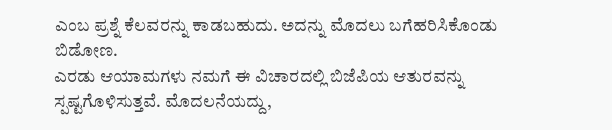ಎಂಬ ಪ್ರಶ್ನೆ ಕೆಲವರನ್ನು ಕಾಡಬಹುದು. ಅದನ್ನು ಮೊದಲು ಬಗೆಹರಿಸಿಕೊಂಡು ಬಿಡೋಣ.
ಎರಡು ಆಯಾಮಗಳು ನಮಗೆ ಈ ವಿಚಾರದಲ್ಲಿ ಬಿಜೆಪಿಯ ಆತುರವನ್ನು ಸ್ಪಷ್ಟಗೊಳಿಸುತ್ತವೆ. ಮೊದಲನೆಯದ್ದು,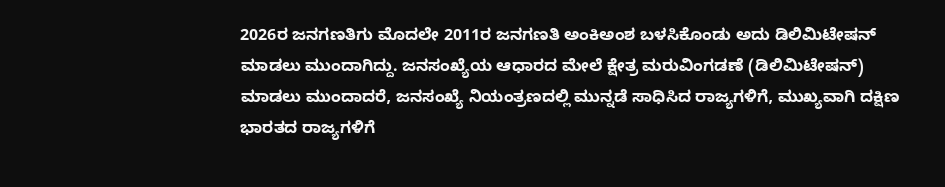2026ರ ಜನಗಣತಿಗು ಮೊದಲೇ 2011ರ ಜನಗಣತಿ ಅಂಕಿಅಂಶ ಬಳಸಿಕೊಂಡು ಅದು ಡಿಲಿಮಿಟೇಷನ್ ಮಾಡಲು ಮುಂದಾಗಿದ್ದು. ಜನಸಂಖ್ಯೆಯ ಆಧಾರದ ಮೇಲೆ ಕ್ಷೇತ್ರ ಮರುವಿಂಗಡಣೆ (ಡಿಲಿಮಿಟೇಷನ್) ಮಾಡಲು ಮುಂದಾದರೆ, ಜನಸಂಖ್ಯೆ ನಿಯಂತ್ರಣದಲ್ಲಿ ಮುನ್ನಡೆ ಸಾಧಿಸಿದ ರಾಜ್ಯಗಳಿಗೆ, ಮುಖ್ಯವಾಗಿ ದಕ್ಷಿಣ ಭಾರತದ ರಾಜ್ಯಗಳಿಗೆ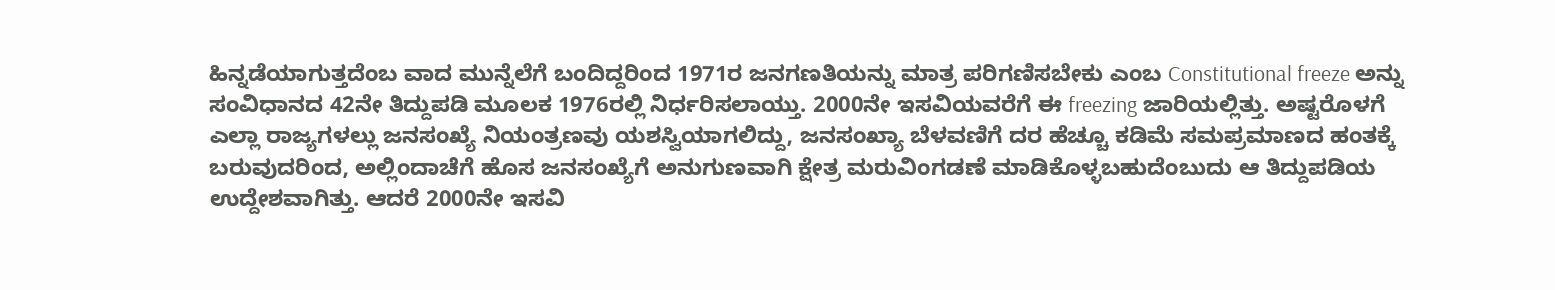ಹಿನ್ನಡೆಯಾಗುತ್ತದೆಂಬ ವಾದ ಮುನ್ನೆಲೆಗೆ ಬಂದಿದ್ದರಿಂದ 1971ರ ಜನಗಣತಿಯನ್ನು ಮಾತ್ರ ಪರಿಗಣಿಸಬೇಕು ಎಂಬ Constitutional freeze ಅನ್ನು ಸಂವಿಧಾನದ 42ನೇ ತಿದ್ದುಪಡಿ ಮೂಲಕ 1976ರಲ್ಲಿ ನಿರ್ಧರಿಸಲಾಯ್ತು. 2000ನೇ ಇಸವಿಯವರೆಗೆ ಈ freezing ಜಾರಿಯಲ್ಲಿತ್ತು. ಅಷ್ಟರೊಳಗೆ ಎಲ್ಲಾ ರಾಜ್ಯಗಳಲ್ಲು ಜನಸಂಖ್ಯೆ ನಿಯಂತ್ರಣವು ಯಶಸ್ವಿಯಾಗಲಿದ್ದು, ಜನಸಂಖ್ಯಾ ಬೆಳವಣಿಗೆ ದರ ಹೆಚ್ಚೂ ಕಡಿಮೆ ಸಮಪ್ರಮಾಣದ ಹಂತಕ್ಕೆ ಬರುವುದರಿಂದ, ಅಲ್ಲಿಂದಾಚೆಗೆ ಹೊಸ ಜನಸಂಖ್ಯೆಗೆ ಅನುಗುಣವಾಗಿ ಕ್ಷೇತ್ರ ಮರುವಿಂಗಡಣೆ ಮಾಡಿಕೊಳ್ಳಬಹುದೆಂಬುದು ಆ ತಿದ್ದುಪಡಿಯ ಉದ್ದೇಶವಾಗಿತ್ತು. ಆದರೆ 2000ನೇ ಇಸವಿ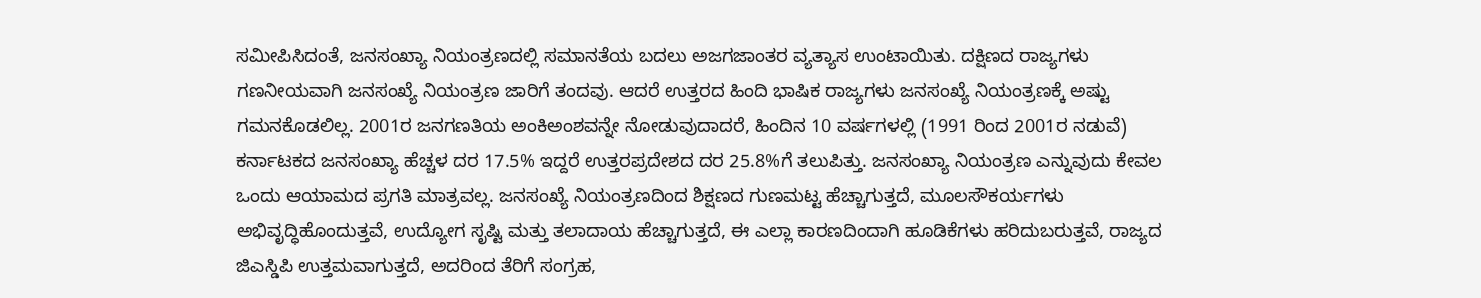ಸಮೀಪಿಸಿದಂತೆ, ಜನಸಂಖ್ಯಾ ನಿಯಂತ್ರಣದಲ್ಲಿ ಸಮಾನತೆಯ ಬದಲು ಅಜಗಜಾಂತರ ವ್ಯತ್ಯಾಸ ಉಂಟಾಯಿತು. ದಕ್ಷಿಣದ ರಾಜ್ಯಗಳು ಗಣನೀಯವಾಗಿ ಜನಸಂಖ್ಯೆ ನಿಯಂತ್ರಣ ಜಾರಿಗೆ ತಂದವು. ಆದರೆ ಉತ್ತರದ ಹಿಂದಿ ಭಾಷಿಕ ರಾಜ್ಯಗಳು ಜನಸಂಖ್ಯೆ ನಿಯಂತ್ರಣಕ್ಕೆ ಅಷ್ಟು ಗಮನಕೊಡಲಿಲ್ಲ. 2001ರ ಜನಗಣತಿಯ ಅಂಕಿಅಂಶವನ್ನೇ ನೋಡುವುದಾದರೆ, ಹಿಂದಿನ 10 ವರ್ಷಗಳಲ್ಲಿ (1991 ರಿಂದ 2001ರ ನಡುವೆ) ಕರ್ನಾಟಕದ ಜನಸಂಖ್ಯಾ ಹೆಚ್ಚಳ ದರ 17.5% ಇದ್ದರೆ ಉತ್ತರಪ್ರದೇಶದ ದರ 25.8%ಗೆ ತಲುಪಿತ್ತು. ಜನಸಂಖ್ಯಾ ನಿಯಂತ್ರಣ ಎನ್ನುವುದು ಕೇವಲ ಒಂದು ಆಯಾಮದ ಪ್ರಗತಿ ಮಾತ್ರವಲ್ಲ. ಜನಸಂಖ್ಯೆ ನಿಯಂತ್ರಣದಿಂದ ಶಿಕ್ಷಣದ ಗುಣಮಟ್ಟ ಹೆಚ್ಚಾಗುತ್ತದೆ, ಮೂಲಸೌಕರ್ಯಗಳು ಅಭಿವೃದ್ಧಿಹೊಂದುತ್ತವೆ, ಉದ್ಯೋಗ ಸೃಷ್ಟಿ ಮತ್ತು ತಲಾದಾಯ ಹೆಚ್ಚಾಗುತ್ತದೆ, ಈ ಎಲ್ಲಾ ಕಾರಣದಿಂದಾಗಿ ಹೂಡಿಕೆಗಳು ಹರಿದುಬರುತ್ತವೆ, ರಾಜ್ಯದ ಜಿಎಸ್ಡಿಪಿ ಉತ್ತಮವಾಗುತ್ತದೆ, ಅದರಿಂದ ತೆರಿಗೆ ಸಂಗ್ರಹ,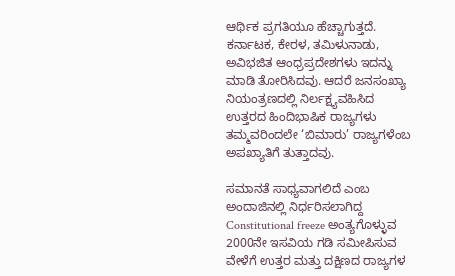ಆರ್ಥಿಕ ಪ್ರಗತಿಯೂ ಹೆಚ್ಚಾಗುತ್ತದೆ. ಕರ್ನಾಟಕ, ಕೇರಳ, ತಮಿಳುನಾಡು, ಅವಿಭಜಿತ ಆಂಧ್ರಪ್ರದೇಶಗಳು ಇದನ್ನು ಮಾಡಿ ತೋರಿಸಿದವು. ಆದರೆ ಜನಸಂಖ್ಯಾ ನಿಯಂತ್ರಣದಲ್ಲಿ ನಿರ್ಲಕ್ಷ್ಯವಹಿಸಿದ ಉತ್ತರದ ಹಿಂದಿಭಾಷಿಕ ರಾಜ್ಯಗಳು ತಮ್ಮವರಿಂದಲೇ ‘ಬಿಮಾರು’ ರಾಜ್ಯಗಳೆಂಬ ಅಪಖ್ಯಾತಿಗೆ ತುತ್ತಾದವು.

ಸಮಾನತೆ ಸಾಧ್ಯವಾಗಲಿದೆ ಎಂಬ ಅಂದಾಜಿನಲ್ಲಿ ನಿರ್ಧರಿಸಲಾಗಿದ್ದ Constitutional freeze ಅಂತ್ಯಗೊಳ್ಳುವ 2000ನೇ ಇಸವಿಯ ಗಡಿ ಸಮೀಪಿಸುವ ವೇಳೆಗೆ ಉತ್ತರ ಮತ್ತು ದಕ್ಷಿಣದ ರಾಜ್ಯಗಳ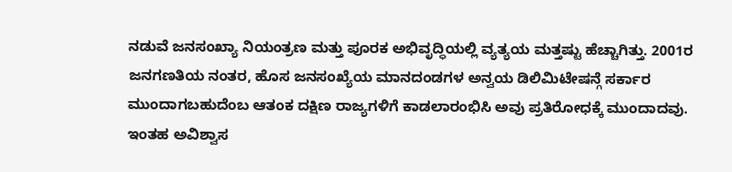ನಡುವೆ ಜನಸಂಖ್ಯಾ ನಿಯಂತ್ರಣ ಮತ್ತು ಪೂರಕ ಅಭಿವೃದ್ಧಿಯಲ್ಲಿ ವ್ಯತ್ಯಯ ಮತ್ತಷ್ಟು ಹೆಚ್ಚಾಗಿತ್ತು. 2001ರ ಜನಗಣತಿಯ ನಂತರ, ಹೊಸ ಜನಸಂಖ್ಯೆಯ ಮಾನದಂಡಗಳ ಅನ್ವಯ ಡಿಲಿಮಿಟೇಷನ್ಗೆ ಸರ್ಕಾರ ಮುಂದಾಗಬಹುದೆಂಬ ಆತಂಕ ದಕ್ಷಿಣ ರಾಜ್ಯಗಳಿಗೆ ಕಾಡಲಾರಂಭಿಸಿ ಅವು ಪ್ರತಿರೋಧಕ್ಕೆ ಮುಂದಾದವು. ಇಂತಹ ಅವಿಶ್ವಾಸ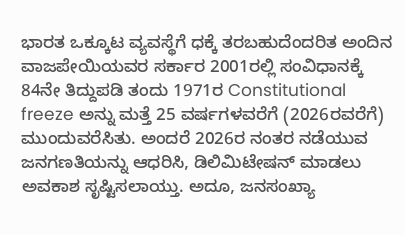ಭಾರತ ಒಕ್ಕೂಟ ವ್ಯವಸ್ಥೆಗೆ ಧಕ್ಕೆ ತರಬಹುದೆಂದರಿತ ಅಂದಿನ ವಾಜಪೇಯಿಯವರ ಸರ್ಕಾರ 2001ರಲ್ಲಿ ಸಂವಿಧಾನಕ್ಕೆ 84ನೇ ತಿದ್ದುಪಡಿ ತಂದು 1971ರ Constitutional freeze ಅನ್ನು ಮತ್ತೆ 25 ವರ್ಷಗಳವರೆಗೆ (2026ರವರೆಗೆ) ಮುಂದುವರೆಸಿತು. ಅಂದರೆ 2026ರ ನಂತರ ನಡೆಯುವ ಜನಗಣತಿಯನ್ನು ಆಧರಿಸಿ, ಡಿಲಿಮಿಟೇಷನ್ ಮಾಡಲು ಅವಕಾಶ ಸೃಷ್ಟಿಸಲಾಯ್ತು. ಅದೂ, ಜನಸಂಖ್ಯಾ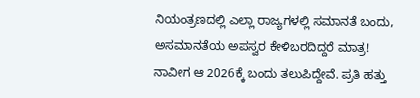ನಿಯಂತ್ರಣದಲ್ಲಿ ಎಲ್ಲಾ ರಾಜ್ಯಗಳಲ್ಲಿ ಸಮಾನತೆ ಬಂದು, ಅಸಮಾನತೆಯ ಅಪಸ್ವರ ಕೇಳಿಬರದಿದ್ದರೆ ಮಾತ್ರ!
ನಾವೀಗ ಆ 2026ಕ್ಕೆ ಬಂದು ತಲುಪಿದ್ದೇವೆ. ಪ್ರತಿ ಹತ್ತು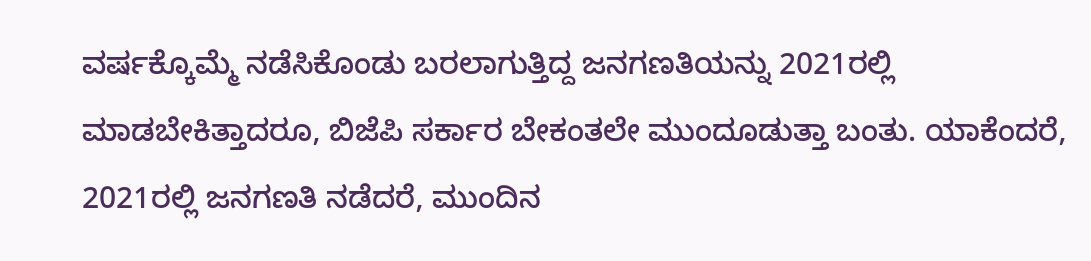ವರ್ಷಕ್ಕೊಮ್ಮೆ ನಡೆಸಿಕೊಂಡು ಬರಲಾಗುತ್ತಿದ್ದ ಜನಗಣತಿಯನ್ನು 2021ರಲ್ಲಿ ಮಾಡಬೇಕಿತ್ತಾದರೂ, ಬಿಜೆಪಿ ಸರ್ಕಾರ ಬೇಕಂತಲೇ ಮುಂದೂಡುತ್ತಾ ಬಂತು. ಯಾಕೆಂದರೆ, 2021ರಲ್ಲಿ ಜನಗಣತಿ ನಡೆದರೆ, ಮುಂದಿನ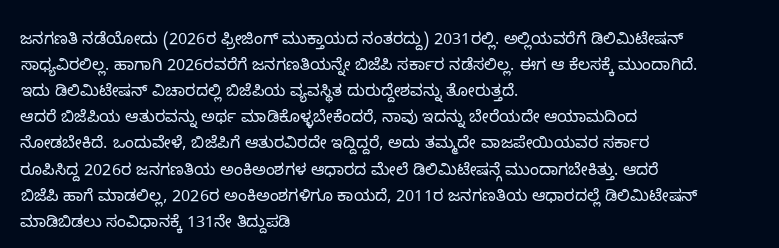ಜನಗಣತಿ ನಡೆಯೋದು (2026ರ ಫ್ರೀಜಿಂಗ್ ಮುಕ್ತಾಯದ ನಂತರದ್ದು) 2031ರಲ್ಲಿ. ಅಲ್ಲಿಯವರೆಗೆ ಡಿಲಿಮಿಟೇಷನ್ ಸಾಧ್ಯವಿರಲಿಲ್ಲ. ಹಾಗಾಗಿ 2026ರವರೆಗೆ ಜನಗಣತಿಯನ್ನೇ ಬಿಜೆಪಿ ಸರ್ಕಾರ ನಡೆಸಲಿಲ್ಲ. ಈಗ ಆ ಕೆಲಸಕ್ಕೆ ಮುಂದಾಗಿದೆ. ಇದು ಡಿಲಿಮಿಟೇಷನ್ ವಿಚಾರದಲ್ಲಿ ಬಿಜೆಪಿಯ ವ್ಯವಸ್ಥಿತ ದುರುದ್ದೇಶವನ್ನು ತೋರುತ್ತದೆ.
ಆದರೆ ಬಿಜೆಪಿಯ ಆತುರವನ್ನು ಅರ್ಥ ಮಾಡಿಕೊಳ್ಳಬೇಕೆಂದರೆ, ನಾವು ಇದನ್ನು ಬೇರೆಯದೇ ಆಯಾಮದಿಂದ ನೋಡಬೇಕಿದೆ. ಒಂದುವೇಳೆ, ಬಿಜೆಪಿಗೆ ಆತುರವಿರದೇ ಇದ್ದಿದ್ದರೆ, ಅದು ತಮ್ಮದೇ ವಾಜಪೇಯಿಯವರ ಸರ್ಕಾರ ರೂಪಿಸಿದ್ದ 2026ರ ಜನಗಣತಿಯ ಅಂಕಿಅಂಶಗಳ ಆಧಾರದ ಮೇಲೆ ಡಿಲಿಮಿಟೇಷನ್ಗೆ ಮುಂದಾಗಬೇಕಿತ್ತು. ಆದರೆ ಬಿಜೆಪಿ ಹಾಗೆ ಮಾಡಲಿಲ್ಲ, 2026ರ ಅಂಕಿಅಂಶಗಳಿಗೂ ಕಾಯದೆ, 2011ರ ಜನಗಣತಿಯ ಆಧಾರದಲ್ಲೆ ಡಿಲಿಮಿಟೇಷನ್ ಮಾಡಿಬಿಡಲು ಸಂವಿಧಾನಕ್ಕೆ 131ನೇ ತಿದ್ದುಪಡಿ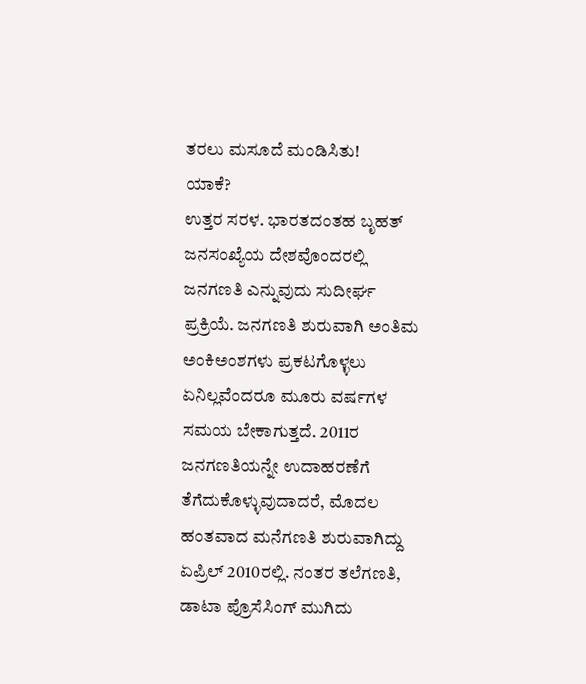ತರಲು ಮಸೂದೆ ಮಂಡಿಸಿತು!
ಯಾಕೆ?
ಉತ್ತರ ಸರಳ. ಭಾರತದಂತಹ ಬೃಹತ್ ಜನಸಂಖ್ಯೆಯ ದೇಶವೊಂದರಲ್ಲಿ ಜನಗಣತಿ ಎನ್ನುವುದು ಸುದೀರ್ಘ ಪ್ರಕ್ರಿಯೆ. ಜನಗಣತಿ ಶುರುವಾಗಿ ಅಂತಿಮ ಅಂಕಿಅಂಶಗಳು ಪ್ರಕಟಗೊಳ್ಳಲು ಏನಿಲ್ಲವೆಂದರೂ ಮೂರು ವರ್ಷಗಳ ಸಮಯ ಬೇಕಾಗುತ್ತದೆ. 2011ರ ಜನಗಣತಿಯನ್ನೇ ಉದಾಹರಣೆಗೆ ತೆಗೆದುಕೊಳ್ಳುವುದಾದರೆ, ಮೊದಲ ಹಂತವಾದ ಮನೆಗಣತಿ ಶುರುವಾಗಿದ್ದು ಏಪ್ರಿಲ್ 2010ರಲ್ಲಿ. ನಂತರ ತಲೆಗಣತಿ, ಡಾಟಾ ಪ್ರೊಸೆಸಿಂಗ್ ಮುಗಿದು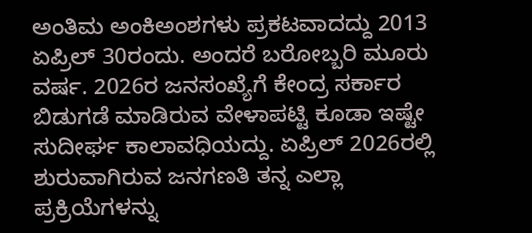ಅಂತಿಮ ಅಂಕಿಅಂಶಗಳು ಪ್ರಕಟವಾದದ್ದು 2013 ಏಪ್ರಿಲ್ 30ರಂದು. ಅಂದರೆ ಬರೋಬ್ಬರಿ ಮೂರು ವರ್ಷ. 2026ರ ಜನಸಂಖ್ಯೆಗೆ ಕೇಂದ್ರ ಸರ್ಕಾರ ಬಿಡುಗಡೆ ಮಾಡಿರುವ ವೇಳಾಪಟ್ಟಿ ಕೂಡಾ ಇಷ್ಟೇ ಸುದೀರ್ಘ ಕಾಲಾವಧಿಯದ್ದು. ಏಪ್ರಿಲ್ 2026ರಲ್ಲಿ ಶುರುವಾಗಿರುವ ಜನಗಣತಿ ತನ್ನ ಎಲ್ಲಾ ಪ್ರಕ್ರಿಯೆಗಳನ್ನು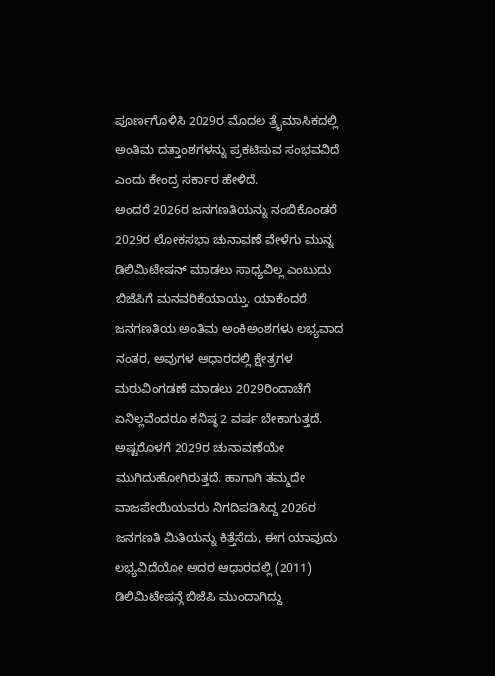ಪೂರ್ಣಗೊಳಿಸಿ 2029ರ ಮೊದಲ ತ್ರೈಮಾಸಿಕದಲ್ಲಿ ಅಂತಿಮ ದತ್ತಾಂಶಗಳನ್ನು ಪ್ರಕಟಿಸುವ ಸಂಭವವಿದೆ ಎಂದು ಕೇಂದ್ರ ಸರ್ಕಾರ ಹೇಳಿದೆ.
ಅಂದರೆ 2026ರ ಜನಗಣತಿಯನ್ನು ನಂಬಿಕೊಂಡರೆ 2029ರ ಲೋಕಸಭಾ ಚುನಾವಣೆ ವೇಳೆಗು ಮುನ್ನ ಡಿಲಿಮಿಟೇಷನ್ ಮಾಡಲು ಸಾಧ್ಯವಿಲ್ಲ ಎಂಬುದು ಬಿಜೆಪಿಗೆ ಮನವರಿಕೆಯಾಯ್ತು. ಯಾಕೆಂದರೆ ಜನಗಣತಿಯ ಅಂತಿಮ ಅಂಕಿಅಂಶಗಳು ಲಭ್ಯವಾದ ನಂತರ, ಅವುಗಳ ಆಧಾರದಲ್ಲಿ ಕ್ಷೇತ್ರಗಳ ಮರುವಿಂಗಡಣೆ ಮಾಡಲು 2029ರಿಂದಾಚೆಗೆ ಏನಿಲ್ಲವೆಂದರೂ ಕನಿಷ್ಠ 2 ವರ್ಷ ಬೇಕಾಗುತ್ತದೆ. ಅಷ್ಟರೊಳಗೆ 2029ರ ಚುನಾವಣೆಯೇ ಮುಗಿದುಹೋಗಿರುತ್ತದೆ. ಹಾಗಾಗಿ ತಮ್ಮದೇ ವಾಜಪೇಯಿಯವರು ನಿಗದಿಪಡಿಸಿದ್ದ 2026ರ ಜನಗಣತಿ ಮಿತಿಯನ್ನು ಕಿತ್ತೆಸೆದು, ಈಗ ಯಾವುದು ಲಭ್ಯವಿದೆಯೋ ಅದರ ಆಧಾರದಲ್ಲಿ (2011) ಡಿಲಿಮಿಟೇಷನ್ಗೆ ಬಿಜೆಪಿ ಮುಂದಾಗಿದ್ದು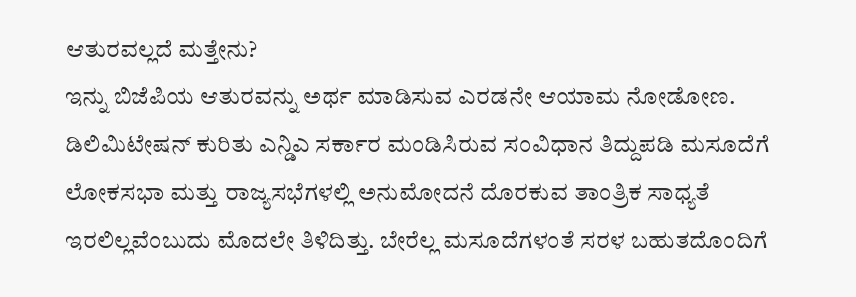ಆತುರವಲ್ಲದೆ ಮತ್ತೇನು?
ಇನ್ನು ಬಿಜೆಪಿಯ ಆತುರವನ್ನು ಅರ್ಥ ಮಾಡಿಸುವ ಎರಡನೇ ಆಯಾಮ ನೋಡೋಣ. ಡಿಲಿಮಿಟೇಷನ್ ಕುರಿತು ಎನ್ಡಿಎ ಸರ್ಕಾರ ಮಂಡಿಸಿರುವ ಸಂವಿಧಾನ ತಿದ್ದುಪಡಿ ಮಸೂದೆಗೆ ಲೋಕಸಭಾ ಮತ್ತು ರಾಜ್ಯಸಭೆಗಳಲ್ಲಿ ಅನುಮೋದನೆ ದೊರಕುವ ತಾಂತ್ರಿಕ ಸಾಧ್ಯತೆ ಇರಲಿಲ್ಲವೆಂಬುದು ಮೊದಲೇ ತಿಳಿದಿತ್ತು. ಬೇರೆಲ್ಲ ಮಸೂದೆಗಳಂತೆ ಸರಳ ಬಹುತದೊಂದಿಗೆ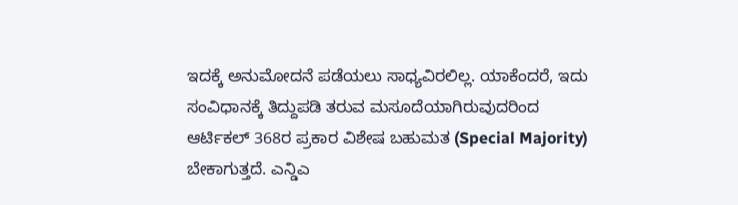ಇದಕ್ಕೆ ಅನುಮೋದನೆ ಪಡೆಯಲು ಸಾಧ್ಯವಿರಲಿಲ್ಲ. ಯಾಕೆಂದರೆ, ಇದು ಸಂವಿಧಾನಕ್ಕೆ ತಿದ್ದುಪಡಿ ತರುವ ಮಸೂದೆಯಾಗಿರುವುದರಿಂದ ಆರ್ಟಿಕಲ್ 368ರ ಪ್ರಕಾರ ವಿಶೇಷ ಬಹುಮತ (Special Majority) ಬೇಕಾಗುತ್ತದೆ. ಎನ್ಡಿಎ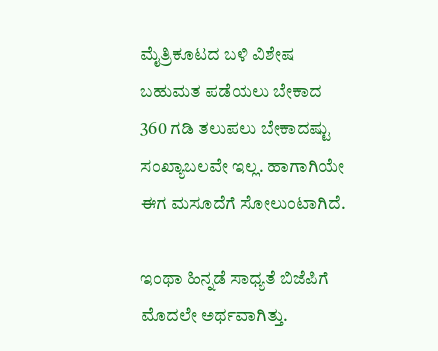ಮೈತ್ರಿಕೂಟದ ಬಳಿ ವಿಶೇಷ ಬಹುಮತ ಪಡೆಯಲು ಬೇಕಾದ 360 ಗಡಿ ತಲುಪಲು ಬೇಕಾದಷ್ಟು ಸಂಖ್ಯಾಬಲವೇ ಇಲ್ಲ. ಹಾಗಾಗಿಯೇ ಈಗ ಮಸೂದೆಗೆ ಸೋಲುಂಟಾಗಿದೆ.

ಇಂಥಾ ಹಿನ್ನಡೆ ಸಾಧ್ಯತೆ ಬಿಜೆಪಿಗೆ ಮೊದಲೇ ಅರ್ಥವಾಗಿತ್ತು.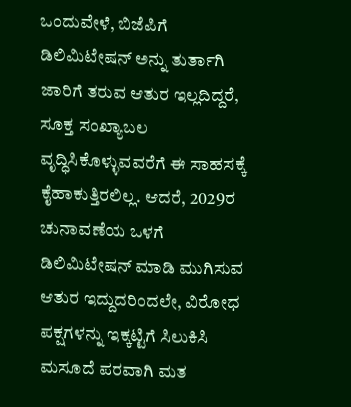ಒಂದುವೇಳೆ, ಬಿಜೆಪಿಗೆ ಡಿಲಿಮಿಟೇಷನ್ ಅನ್ನು ತುರ್ತಾಗಿ ಜಾರಿಗೆ ತರುವ ಆತುರ ಇಲ್ಲದಿದ್ದರೆ, ಸೂಕ್ತ ಸಂಖ್ಯಾಬಲ ವೃದ್ಧಿಸಿಕೊಳ್ಳುವವರೆಗೆ ಈ ಸಾಹಸಕ್ಕೆ ಕೈಹಾಕುತ್ತಿರಲಿಲ್ಲ. ಆದರೆ, 2029ರ ಚುನಾವಣೆಯ ಒಳಗೆ ಡಿಲಿಮಿಟೇಷನ್ ಮಾಡಿ ಮುಗಿಸುವ ಆತುರ ಇದ್ದುದರಿಂದಲೇ, ವಿರೋಧ ಪಕ್ಷಗಳನ್ನು ಇಕ್ಕಟ್ಟಿಗೆ ಸಿಲುಕಿಸಿ ಮಸೂದೆ ಪರವಾಗಿ ಮತ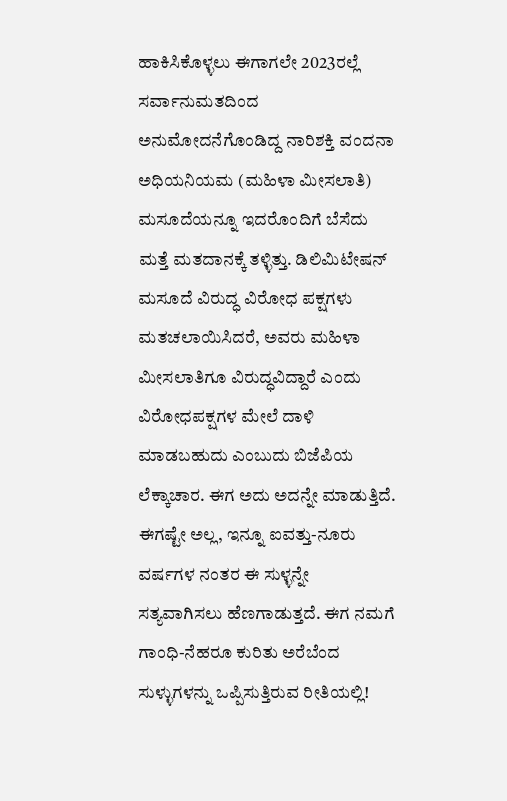ಹಾಕಿಸಿಕೊಳ್ಳಲು ಈಗಾಗಲೇ 2023ರಲ್ಲೆ ಸರ್ವಾನುಮತದಿಂದ ಅನುಮೋದನೆಗೊಂಡಿದ್ದ ನಾರಿಶಕ್ತಿ ವಂದನಾ ಅಧಿಯನಿಯಮ (ಮಹಿಳಾ ಮೀಸಲಾತಿ) ಮಸೂದೆಯನ್ನೂ ಇದರೊಂದಿಗೆ ಬೆಸೆದು ಮತ್ತೆ ಮತದಾನಕ್ಕೆ ತಳ್ಳಿತ್ತು. ಡಿಲಿಮಿಟೇಷನ್ ಮಸೂದೆ ವಿರುದ್ಧ ವಿರೋಧ ಪಕ್ಷಗಳು ಮತಚಲಾಯಿಸಿದರೆ, ಅವರು ಮಹಿಳಾ ಮೀಸಲಾತಿಗೂ ವಿರುದ್ಧವಿದ್ದಾರೆ ಎಂದು ವಿರೋಧಪಕ್ಷಗಳ ಮೇಲೆ ದಾಳಿ ಮಾಡಬಹುದು ಎಂಬುದು ಬಿಜೆಪಿಯ ಲೆಕ್ಕಾಚಾರ. ಈಗ ಅದು ಅದನ್ನೇ ಮಾಡುತ್ತಿದೆ. ಈಗಷ್ಟೇ ಅಲ್ಲ, ಇನ್ನೂ ಐವತ್ತು-ನೂರು ವರ್ಷಗಳ ನಂತರ ಈ ಸುಳ್ಳನ್ನೇ ಸತ್ಯವಾಗಿಸಲು ಹೆಣಗಾಡುತ್ತದೆ. ಈಗ ನಮಗೆ ಗಾಂಧಿ-ನೆಹರೂ ಕುರಿತು ಅರೆಬೆಂದ ಸುಳ್ಳುಗಳನ್ನು ಒಪ್ಪಿಸುತ್ತಿರುವ ರೀತಿಯಲ್ಲಿ!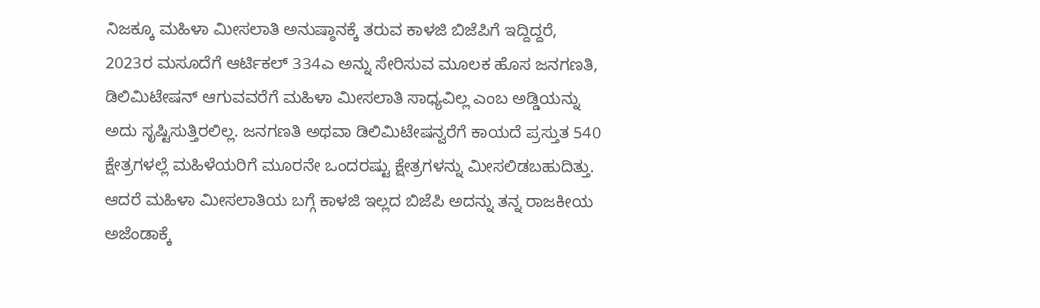ನಿಜಕ್ಕೂ ಮಹಿಳಾ ಮೀಸಲಾತಿ ಅನುಷ್ಠಾನಕ್ಕೆ ತರುವ ಕಾಳಜಿ ಬಿಜೆಪಿಗೆ ಇದ್ದಿದ್ದರೆ, 2023ರ ಮಸೂದೆಗೆ ಆರ್ಟಿಕಲ್ 334ಎ ಅನ್ನು ಸೇರಿಸುವ ಮೂಲಕ ಹೊಸ ಜನಗಣತಿ, ಡಿಲಿಮಿಟೇಷನ್ ಆಗುವವರೆಗೆ ಮಹಿಳಾ ಮೀಸಲಾತಿ ಸಾಧ್ಯವಿಲ್ಲ ಎಂಬ ಅಡ್ಡಿಯನ್ನು ಅದು ಸೃಷ್ಟಿಸುತ್ತಿರಲಿಲ್ಲ. ಜನಗಣತಿ ಅಥವಾ ಡಿಲಿಮಿಟೇಷನ್ವರೆಗೆ ಕಾಯದೆ ಪ್ರಸ್ತುತ 540 ಕ್ಷೇತ್ರಗಳಲ್ಲೆ ಮಹಿಳೆಯರಿಗೆ ಮೂರನೇ ಒಂದರಷ್ಟು ಕ್ಷೇತ್ರಗಳನ್ನು ಮೀಸಲಿಡಬಹುದಿತ್ತು. ಆದರೆ ಮಹಿಳಾ ಮೀಸಲಾತಿಯ ಬಗ್ಗೆ ಕಾಳಜಿ ಇಲ್ಲದ ಬಿಜೆಪಿ ಅದನ್ನು ತನ್ನ ರಾಜಕೀಯ ಅಜೆಂಡಾಕ್ಕೆ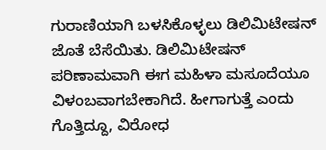ಗುರಾಣಿಯಾಗಿ ಬಳಸಿಕೊಳ್ಳಲು ಡಿಲಿಮಿಟೇಷನ್ ಜೊತೆ ಬೆಸೆಯಿತು. ಡಿಲಿಮಿಟೇಷನ್ ಪರಿಣಾಮವಾಗಿ ಈಗ ಮಹಿಳಾ ಮಸೂದೆಯೂ ವಿಳಂಬವಾಗಬೇಕಾಗಿದೆ. ಹೀಗಾಗುತ್ತೆ ಎಂದು ಗೊತ್ತಿದ್ದೂ, ವಿರೋಧ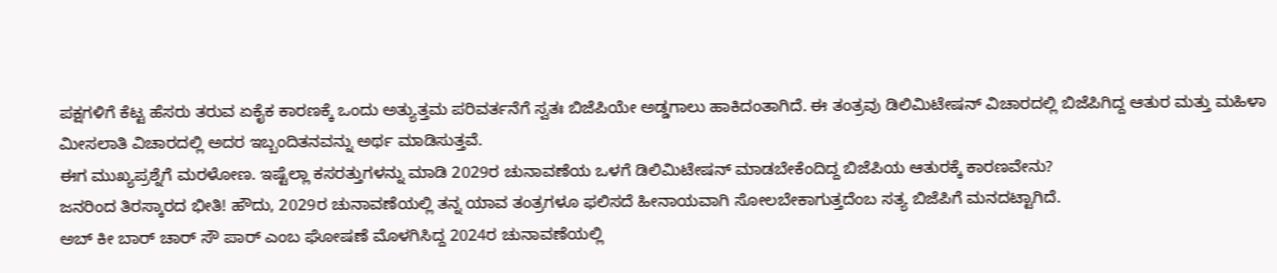ಪಕ್ಷಗಳಿಗೆ ಕೆಟ್ಟ ಹೆಸರು ತರುವ ಏಕೈಕ ಕಾರಣಕ್ಕೆ ಒಂದು ಅತ್ಯುತ್ತಮ ಪರಿವರ್ತನೆಗೆ ಸ್ವತಃ ಬಿಜೆಪಿಯೇ ಅಡ್ಡಗಾಲು ಹಾಕಿದಂತಾಗಿದೆ. ಈ ತಂತ್ರವು ಡಿಲಿಮಿಟೇಷನ್ ವಿಚಾರದಲ್ಲಿ ಬಿಜೆಪಿಗಿದ್ದ ಆತುರ ಮತ್ತು ಮಹಿಳಾ ಮೀಸಲಾತಿ ವಿಚಾರದಲ್ಲಿ ಅದರ ಇಬ್ಬಂದಿತನವನ್ನು ಅರ್ಥ ಮಾಡಿಸುತ್ತವೆ.
ಈಗ ಮುಖ್ಯಪ್ರಶ್ನೆಗೆ ಮರಳೋಣ. ಇಷ್ಟೆಲ್ಲಾ ಕಸರತ್ತುಗಳನ್ನು ಮಾಡಿ 2029ರ ಚುನಾವಣೆಯ ಒಳಗೆ ಡಿಲಿಮಿಟೇಷನ್ ಮಾಡಬೇಕೆಂದಿದ್ದ ಬಿಜೆಪಿಯ ಆತುರಕ್ಕೆ ಕಾರಣವೇನು?
ಜನರಿಂದ ತಿರಸ್ಕಾರದ ಭೀತಿ! ಹೌದು, 2029ರ ಚುನಾವಣೆಯಲ್ಲಿ ತನ್ನ ಯಾವ ತಂತ್ರಗಳೂ ಫಲಿಸದೆ ಹೀನಾಯವಾಗಿ ಸೋಲಬೇಕಾಗುತ್ತದೆಂಬ ಸತ್ಯ ಬಿಜೆಪಿಗೆ ಮನದಟ್ಟಾಗಿದೆ.
ಅಬ್ ಕೀ ಬಾರ್ ಚಾರ್ ಸೌ ಪಾರ್ ಎಂಬ ಘೋಷಣೆ ಮೊಳಗಿಸಿದ್ದ 2024ರ ಚುನಾವಣೆಯಲ್ಲಿ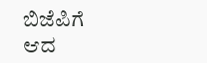ಬಿಜೆಪಿಗೆ ಆದ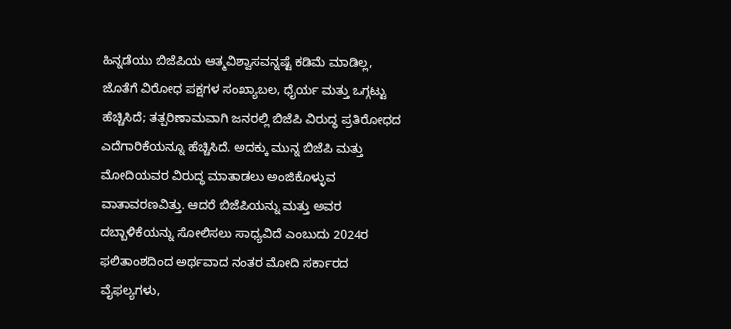ಹಿನ್ನಡೆಯು ಬಿಜೆಪಿಯ ಆತ್ಮವಿಶ್ವಾಸವನ್ನಷ್ಟೆ ಕಡಿಮೆ ಮಾಡಿಲ್ಲ, ಜೊತೆಗೆ ವಿರೋಧ ಪಕ್ಷಗಳ ಸಂಖ್ಯಾಬಲ, ಧೈರ್ಯ ಮತ್ತು ಒಗ್ಗಟ್ಟು ಹೆಚ್ಚಿಸಿದೆ; ತತ್ಪರಿಣಾಮವಾಗಿ ಜನರಲ್ಲಿ ಬಿಜೆಪಿ ವಿರುದ್ಧ ಪ್ರತಿರೋಧದ ಎದೆಗಾರಿಕೆಯನ್ನೂ ಹೆಚ್ಚಿಸಿದೆ. ಅದಕ್ಕು ಮುನ್ನ ಬಿಜೆಪಿ ಮತ್ತು ಮೋದಿಯವರ ವಿರುದ್ಧ ಮಾತಾಡಲು ಅಂಜಿಕೊಳ್ಳುವ ವಾತಾವರಣವಿತ್ತು. ಆದರೆ ಬಿಜೆಪಿಯನ್ನು ಮತ್ತು ಅವರ ದಬ್ಬಾಳಿಕೆಯನ್ನು ಸೋಲಿಸಲು ಸಾಧ್ಯವಿದೆ ಎಂಬುದು 2024ರ ಫಲಿತಾಂಶದಿಂದ ಅರ್ಥವಾದ ನಂತರ ಮೋದಿ ಸರ್ಕಾರದ ವೈಫಲ್ಯಗಳು,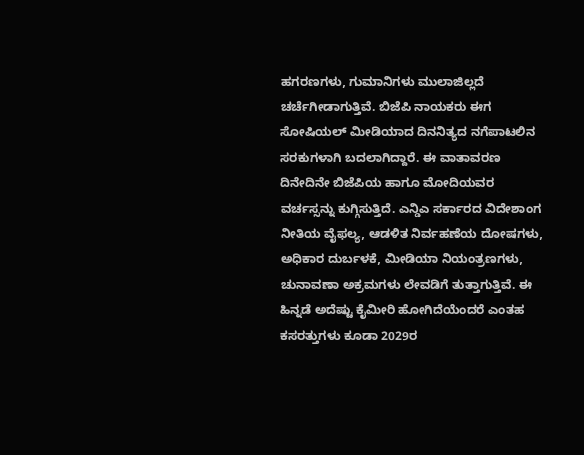ಹಗರಣಗಳು, ಗುಮಾನಿಗಳು ಮುಲಾಜಿಲ್ಲದೆ ಚರ್ಚೆಗೀಡಾಗುತ್ತಿವೆ. ಬಿಜೆಪಿ ನಾಯಕರು ಈಗ ಸೋಷಿಯಲ್ ಮೀಡಿಯಾದ ದಿನನಿತ್ಯದ ನಗೆಪಾಟಲಿನ ಸರಕುಗಳಾಗಿ ಬದಲಾಗಿದ್ದಾರೆ. ಈ ವಾತಾವರಣ ದಿನೇದಿನೇ ಬಿಜೆಪಿಯ ಹಾಗೂ ಮೋದಿಯವರ ವರ್ಚಸ್ಸನ್ನು ಕುಗ್ಗಿಸುತ್ತಿದೆ. ಎನ್ಡಿಎ ಸರ್ಕಾರದ ವಿದೇಶಾಂಗ ನೀತಿಯ ವೈಫಲ್ಯ, ಆಡಳಿತ ನಿರ್ವಹಣೆಯ ದೋಷಗಳು, ಅಧಿಕಾರ ದುರ್ಬಳಕೆ, ಮೀಡಿಯಾ ನಿಯಂತ್ರಣಗಳು, ಚುನಾವಣಾ ಅಕ್ರಮಗಳು ಲೇವಡಿಗೆ ತುತ್ತಾಗುತ್ತಿವೆ. ಈ ಹಿನ್ನಡೆ ಅದೆಷ್ಟು ಕೈಮೀರಿ ಹೋಗಿದೆಯೆಂದರೆ ಎಂತಹ ಕಸರತ್ತುಗಳು ಕೂಡಾ 2029ರ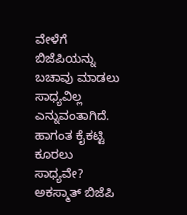ವೇಳೆಗೆ ಬಿಜೆಪಿಯನ್ನು ಬಚಾವು ಮಾಡಲು ಸಾಧ್ಯವಿಲ್ಲ ಎನ್ನುವಂತಾಗಿದೆ.
ಹಾಗಂತ ಕೈಕಟ್ಟಿ ಕೂರಲು ಸಾಧ್ಯವೇ? ಅಕಸ್ಮಾತ್ ಬಿಜೆಪಿ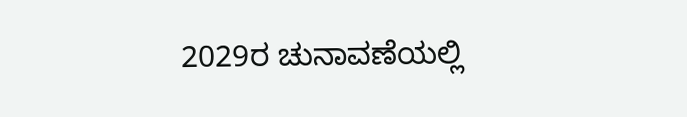2029ರ ಚುನಾವಣೆಯಲ್ಲಿ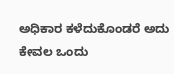ಅಧಿಕಾರ ಕಳೆದುಕೊಂಡರೆ ಅದು ಕೇವಲ ಒಂದು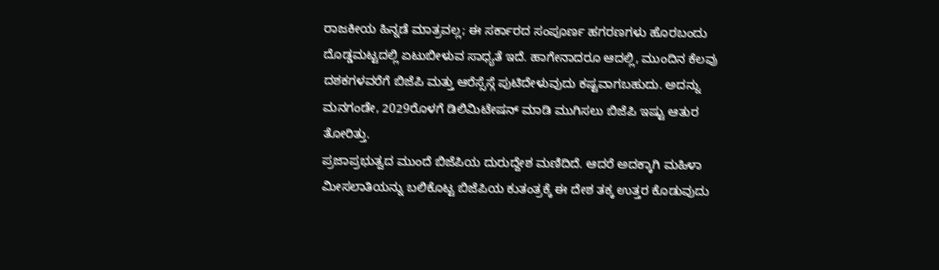ರಾಜಕೀಯ ಹಿನ್ನಡೆ ಮಾತ್ರವಲ್ಲ; ಈ ಸರ್ಕಾರದ ಸಂಪೂರ್ಣ ಹಗರಣಗಳು ಹೊರಬಂದು ದೊಡ್ಡಮಟ್ಟದಲ್ಲಿ ಏಟುಬೀಳುವ ಸಾಧ್ಯತೆ ಇದೆ. ಹಾಗೇನಾದರೂ ಆದಲ್ಲಿ, ಮುಂದಿನ ಕೆಲವು ದಶಕಗಳವರೆಗೆ ಬಿಜೆಪಿ ಮತ್ತು ಆರೆಸ್ಸೆಸ್ಗೆ ಪುಟಿದೇಳುವುದು ಕಷ್ಟವಾಗಬಹುದು. ಅದನ್ನು ಮನಗಂಡೇ, 2029ರೊಳಗೆ ಡಿಲಿಮಿಟೇಷನ್ ಮಾಡಿ ಮುಗಿಸಲು ಬಿಜೆಪಿ ಇಷ್ಟು ಆತುರ ತೋರಿತ್ತು.
ಪ್ರಜಾಪ್ರಭುತ್ವದ ಮುಂದೆ ಬಿಜೆಪಿಯ ದುರುದ್ದೇಶ ಮಣಿದಿದೆ. ಆದರೆ ಅದಕ್ಕಾಗಿ ಮಹಿಳಾ ಮೀಸಲಾತಿಯನ್ನು ಬಲಿಕೊಟ್ಟ ಬಿಜೆಪಿಯ ಕುತಂತ್ರಕ್ಕೆ ಈ ದೇಶ ತಕ್ಕ ಉತ್ತರ ಕೊಡುವುದು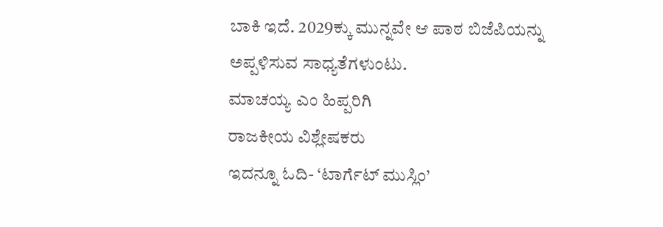ಬಾಕಿ ಇದೆ. 2029ಕ್ಕು ಮುನ್ನವೇ ಆ ಪಾಠ ಬಿಜೆಪಿಯನ್ನು ಅಪ್ಪಳಿಸುವ ಸಾಧ್ಯತೆಗಳುಂಟು.
ಮಾಚಯ್ಯ ಎಂ ಹಿಪ್ಪರಿಗಿ
ರಾಜಕೀಯ ವಿಶ್ಲೇಷಕರು
ಇದನ್ನೂ ಓದಿ- ‘ಟಾರ್ಗೆಟ್ ಮುಸ್ಲಿಂ’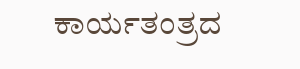ಕಾರ್ಯತಂತ್ರದ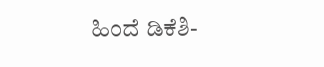ಹಿಂದೆ ಡಿಕೆಶಿ-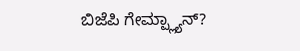ಬಿಜೆಪಿ ಗೇಮ್ಪ್ಲ್ಯಾನ್?